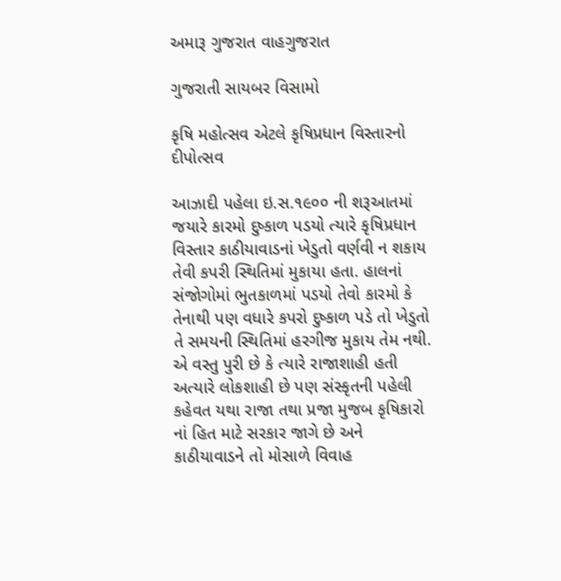અમારૂ ગુજરાત વાહગુજરાત

ગુજરાતી સાયબર વિસામો

કૃષિ મહોત્સવ એટલે કૃષિપ્રધાન વિસ્તારનો દીપોત્સવ

આઝાદી પહેલા ઇ.સ.૧૯૦૦ ની શરૂઆતમાં જયારે કારમો દુષ્કાળ પડયો ત્યારે કૃષિપ્રધાન વિસ્તાર કાઠીયાવાડનાં ખેડુતો વર્ણવી ન શકાય તેવી કપરી સ્થિતિમાં મુકાયા હતા. હાલનાં સંજોગોમાં ભુતકાળમાં પડયો તેવો કારમો કે તેનાથી પણ વધારે કપરો દુષ્કાળ પડે તો ખેડુતો તે સમયની સ્થિતિમાં હરગીજ મુકાય તેમ નથી. એ વસ્તુ પુરી છે કે ત્યારે રાજાશાહી હતી અત્યારે લોકશાહી છે પણ સંસ્કૃતની પહેલી કહેવત યથા રાજા તથા પ્રજા મુજબ કૃષિકારો નાં હિત માટે સરકાર જાગે છે અને કાઠીયાવાડને તો મોસાળે વિવાહ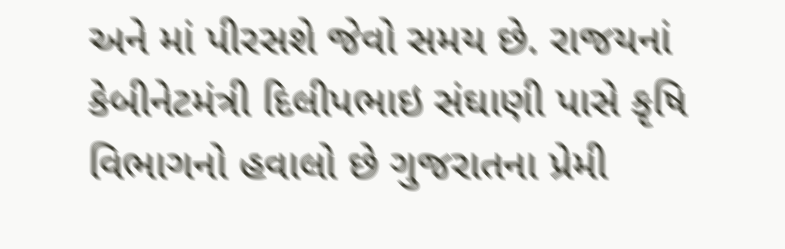અને માં પીરસશે જેવો સમય છે. રાજયનાં કેબીનેટમંત્રી દિલીપભાઇ સંઘાણી પાસે કૃષિ વિભાગનો હવાલો છે ગુજરાતના પ્રેમી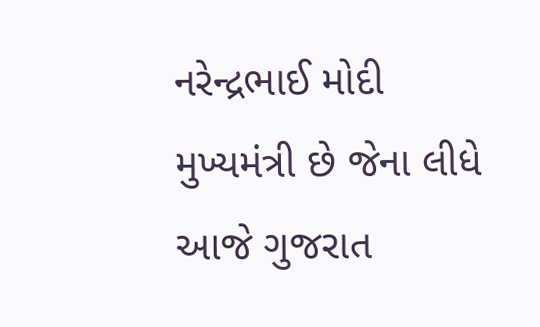નરેન્દ્રભાઈ મોદી મુખ્યમંત્રી છે જેના લીધે આજે ગુજરાત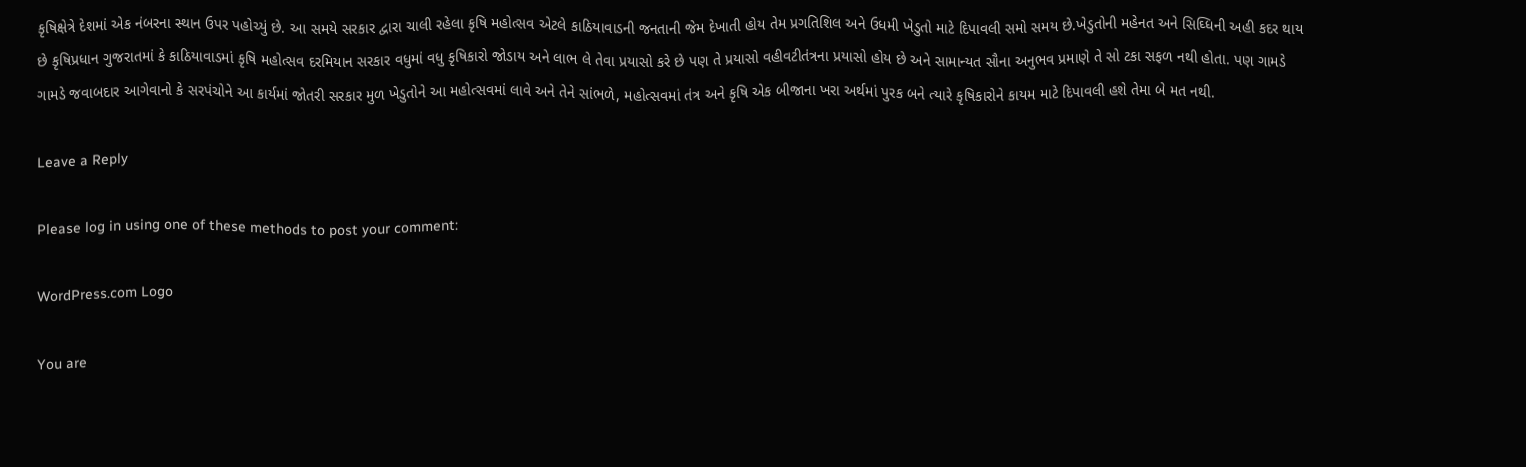કૃષિક્ષેત્રે દેશમાં એક નંબરના સ્થાન ઉપર પહોચ્યું છે. આ સમયે સરકાર દ્વારા ચાલી રહેલા કૃષિ મહોત્સવ એટલે કાઠિયાવાડની જનતાની જેમ દેખાતી હોય તેમ પ્રગતિશિલ અને ઉધમી ખેડુતો માટે દિપાવલી સમો સમય છે.ખેડુતોની મહેનત અને સિઘ્ધિની અહી કદર થાય છે કૃષિપ્રધાન ગુજરાતમાં કે કાઠિયાવાડમાં કૃષિ મહોત્સવ દરમિયાન સરકાર વધુમાં વધુ કૃષિકારો જોડાય અને લાભ લે તેવા પ્રયાસો કરે છે પણ તે પ્રયાસો વહીવટીતંત્રના પ્રયાસો હોય છે અને સામાન્યત સૌના અનુભવ પ્રમાણે તે સો ટકા સફળ નથી હોતા. પણ ગામડે ગામડે જવાબદાર આગેવાનો કે સરપંચોને આ કાર્યમાં જોતરી સરકાર મુળ ખેડુતોને આ મહોત્સવમાં લાવે અને તેને સાંભળે, મહોત્સવમાં તંત્ર અને કૃષિ એક બીજાના ખરા અર્થમાં પુરક બને ત્યારે કૃષિકારોને કાયમ માટે દિપાવલી હશે તેમા બે મત નથી.

Leave a Reply

Please log in using one of these methods to post your comment:

WordPress.com Logo

You are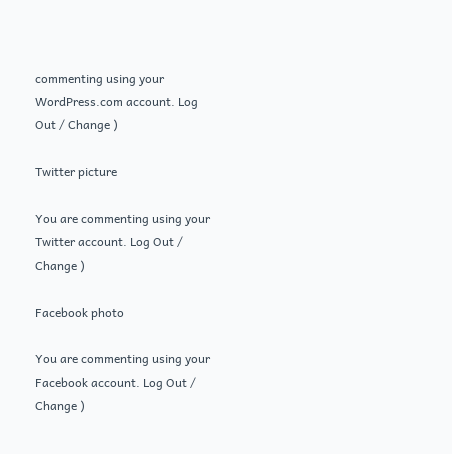commenting using your WordPress.com account. Log Out / Change )

Twitter picture

You are commenting using your Twitter account. Log Out / Change )

Facebook photo

You are commenting using your Facebook account. Log Out / Change )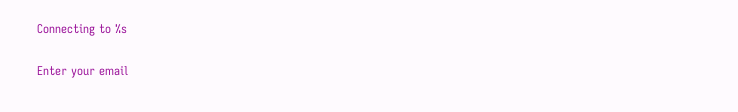Connecting to %s

Enter your email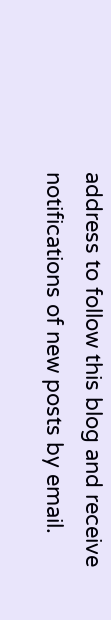address to follow this blog and receive notifications of new posts by email.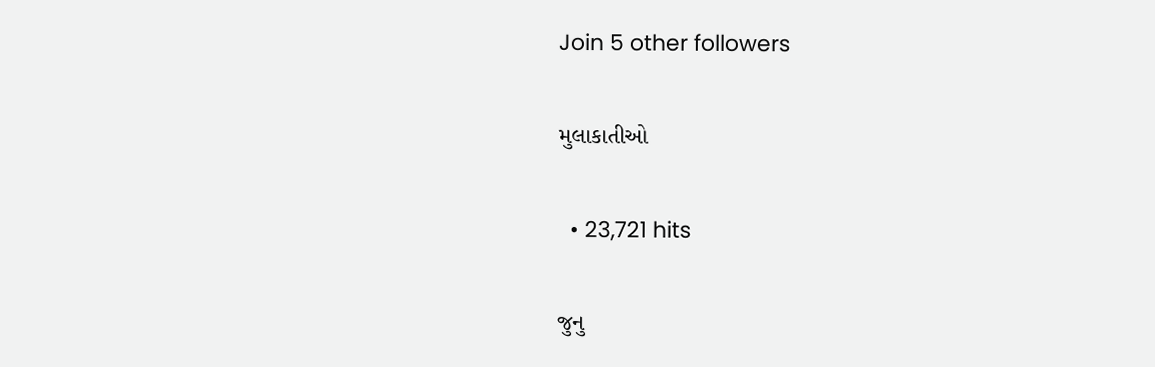Join 5 other followers

મુલાકાતીઓ

  • 23,721 hits

જુનુ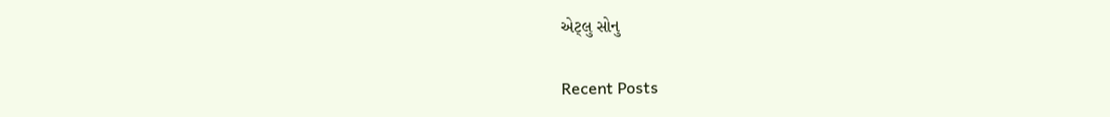એટ્લુ સોનુ

Recent Posts